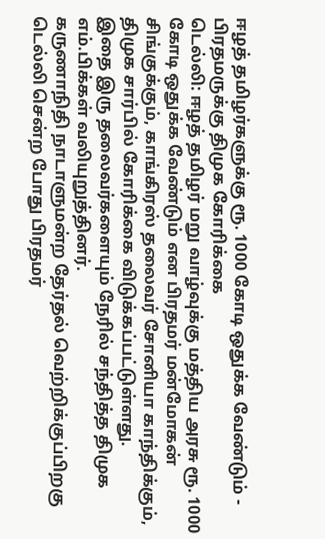ஈழத் தமிழர்களுக்கு ரூ. 1000 கோடி ஒதுக்க வேண்டும் - பிரதமருக்கு திமுக கோரிக்கை
டெல்லி: ஈழத் தமிழர் மறு வாழ்வுக்கு மத்திய அரசு ரூ. 1000 கோடி ஒதுக்க வேண்டும் என பிரதமர் மன்மோகன் சிங்குக்கும், காங்கிரஸ் தலைவர் சோனியா காந்திக்கும், திமுக சார்பில் கோரிக்கை விடுக்கப்பட்டுள்ளது.
இதை இரு தலைவர்களையும் நேரில் சந்தித்த திமுக எம்.பிக்கள் வலியுறுத்தினர்.
கருணாநிதி நாடாளுமன்ற தேர்தல் வெற்றிக்குப்பிறகு டெல்லி சென்ற போது பிரதமர்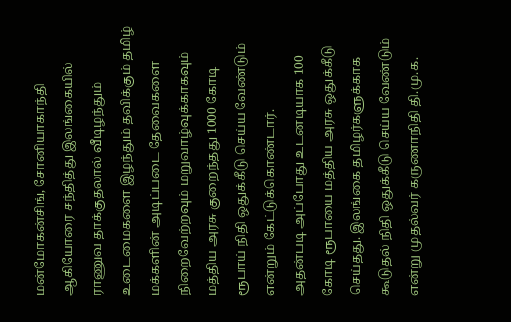மன்மோகன்சிங், சோனியாகாந்தி ஆகியோரை சந்தித்து இலங்கையில் ராணுவ தாக்குதலால் வீடிழந்தும் உடைமைகளை இழந்தும் தவிக்கும் தமிழ் மக்களின் அடிப்படை தேவைகளை நிறைவேற்றவும் மறுவாழ்வுக்காகவும் மத்திய அரசு குறைந்தது 1000 கோடி ரூபாய் நிதி ஒதுக்கீடு செய்ய வேண்டும் என்றும் கேட்டுக்கொண்டார்.
அதன்படி அப்போது உடனடியாக 100 கோடி ரூபாயை மத்திய அரசு ஒதுக்கீடு செய்தது. இலங்கை தமிழர்களுக்காக கூடுதல் நிதி ஒதுக்கீடு செய்ய வேண்டும் என்று முதல்வர் கருணாநிதி தி.மு.க.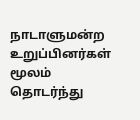நாடாளுமன்ற உறுப்பினர்கள் மூலம் தொடர்ந்து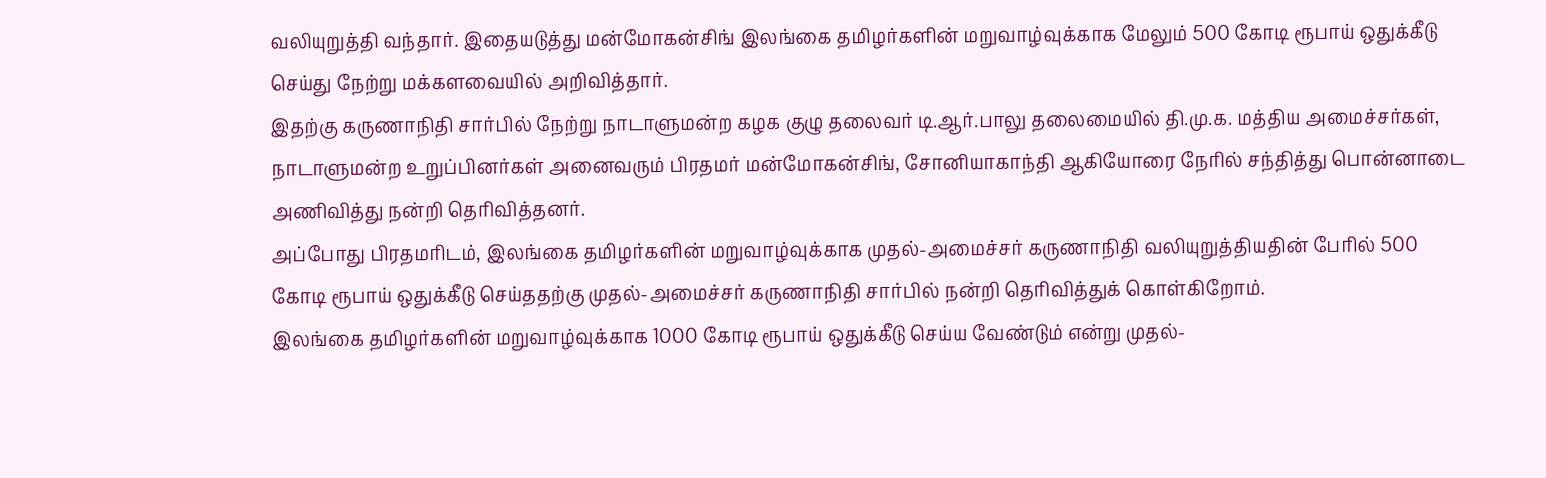வலியுறுத்தி வந்தார். இதையடுத்து மன்மோகன்சிங் இலங்கை தமிழர்களின் மறுவாழ்வுக்காக மேலும் 500 கோடி ரூபாய் ஒதுக்கீடு செய்து நேற்று மக்களவையில் அறிவித்தார்.
இதற்கு கருணாநிதி சார்பில் நேற்று நாடாளுமன்ற கழக குழு தலைவர் டி.ஆர்.பாலு தலைமையில் தி.மு.க. மத்திய அமைச்சர்கள், நாடாளுமன்ற உறுப்பினர்கள் அனைவரும் பிரதமர் மன்மோகன்சிங், சோனியாகாந்தி ஆகியோரை நேரில் சந்தித்து பொன்னாடை அணிவித்து நன்றி தெரிவித்தனர்.
அப்போது பிரதமரிடம், இலங்கை தமிழர்களின் மறுவாழ்வுக்காக முதல்-அமைச்சர் கருணாநிதி வலியுறுத்தியதின் பேரில் 500 கோடி ரூபாய் ஒதுக்கீடு செய்ததற்கு முதல்-அமைச்சர் கருணாநிதி சார்பில் நன்றி தெரிவித்துக் கொள்கிறோம்.
இலங்கை தமிழர்களின் மறுவாழ்வுக்காக 1000 கோடி ரூபாய் ஒதுக்கீடு செய்ய வேண்டும் என்று முதல்-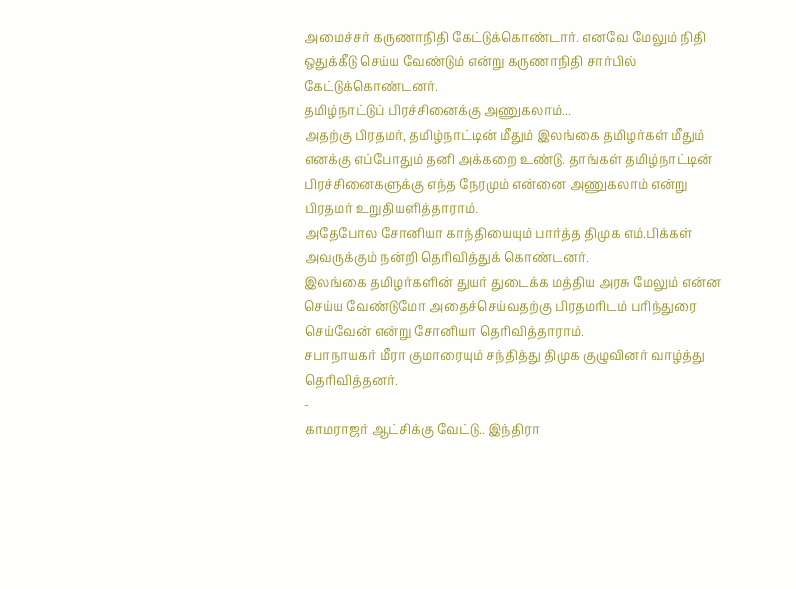அமைச்சர் கருணாநிதி கேட்டுக்கொண்டார். எனவே மேலும் நிதி ஒதுக்கீடு செய்ய வேண்டும் என்று கருணாநிதி சார்பில் கேட்டுக்கொண்டனர்.
தமிழ்நாட்டுப் பிரச்சினைக்கு அணுகலாம்...
அதற்கு பிரதமர், தமிழ்நாட்டின் மீதும் இலங்கை தமிழர்கள் மீதும் எனக்கு எப்போதும் தனி அக்கறை உண்டு. தாங்கள் தமிழ்நாட்டின் பிரச்சினைகளுக்கு எந்த நேரமும் என்னை அணுகலாம் என்று பிரதமர் உறுதியளித்தாராம்.
அதேபோல சோனியா காந்தியையும் பார்த்த திமுக எம்.பிக்கள் அவருக்கும் நன்றி தெரிவித்துக் கொண்டனர்.
இலங்கை தமிழர்களின் துயர் துடைக்க மத்திய அரசு மேலும் என்ன செய்ய வேண்டுமோ அதைச்செய்வதற்கு பிரதமரிடம் பரிந்துரை செய்வேன் என்று சோனியா தெரிவித்தாராம்.
சபாநாயகர் மீரா குமாரையும் சந்தித்து திமுக குழுவினர் வாழ்த்து தெரிவித்தனர்.
-
காமராஜர் ஆட்சிக்கு வேட்டு.. இந்திரா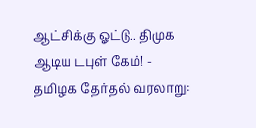ஆட்சிக்கு ஓட்டு.. திமுக ஆடிய டபுள் கேம்! -
தமிழக தேர்தல் வரலாறு: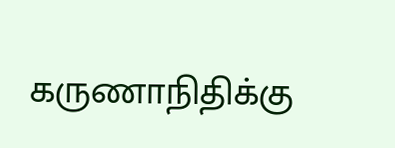கருணாநிதிக்கு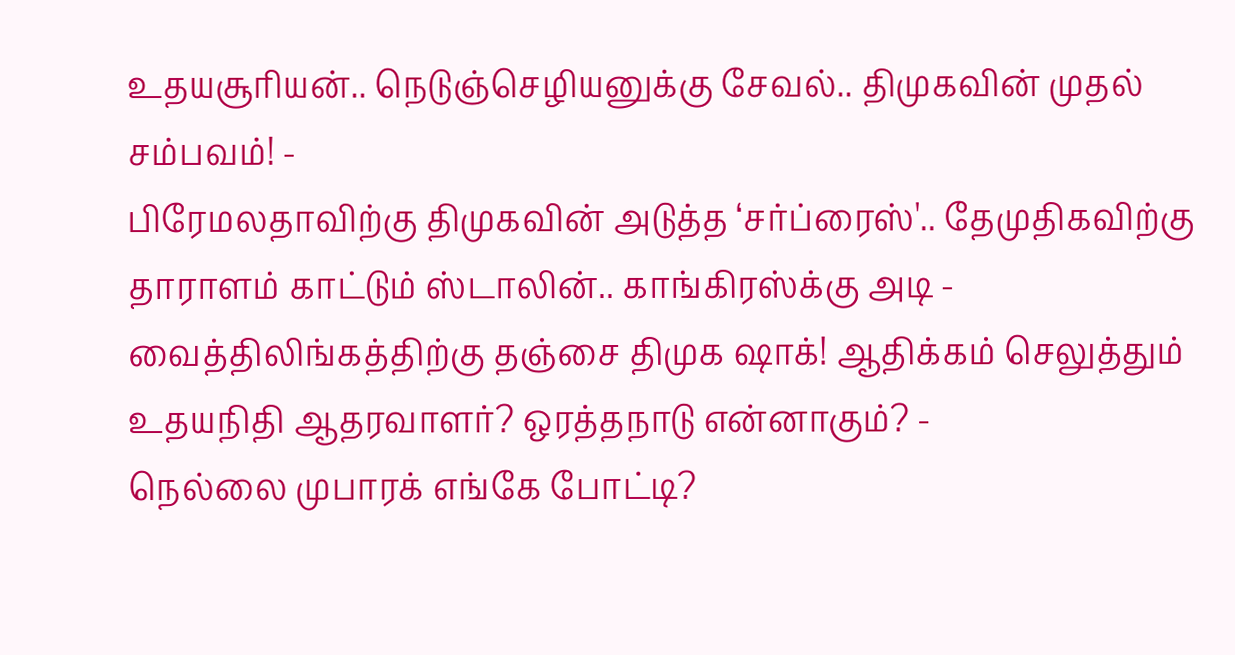உதயசூரியன்.. நெடுஞ்செழியனுக்கு சேவல்.. திமுகவின் முதல் சம்பவம்! -
பிரேமலதாவிற்கு திமுகவின் அடுத்த ‘சர்ப்ரைஸ்'.. தேமுதிகவிற்கு தாராளம் காட்டும் ஸ்டாலின்.. காங்கிரஸ்க்கு அடி -
வைத்திலிங்கத்திற்கு தஞ்சை திமுக ஷாக்! ஆதிக்கம் செலுத்தும் உதயநிதி ஆதரவாளர்? ஒரத்தநாடு என்னாகும்? -
நெல்லை முபாரக் எங்கே போட்டி?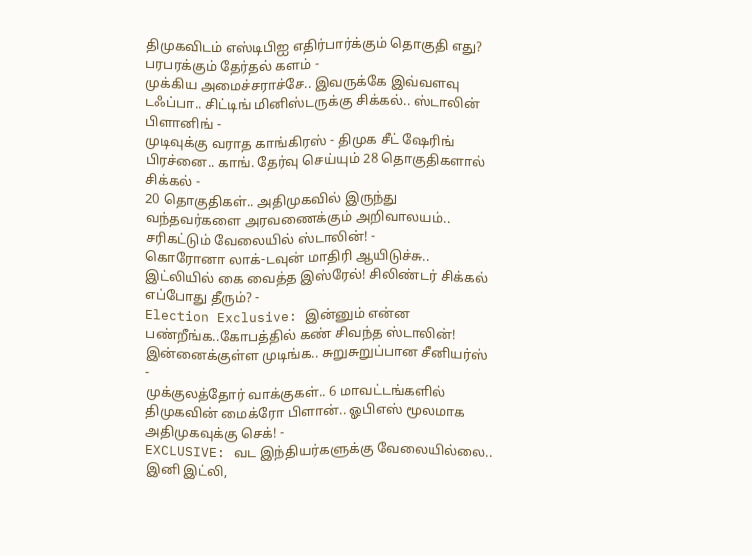திமுகவிடம் எஸ்டிபிஐ எதிர்பார்க்கும் தொகுதி எது? பரபரக்கும் தேர்தல் களம் -
முக்கிய அமைச்சராச்சே.. இவருக்கே இவ்வளவு டஃப்பா.. சிட்டிங் மினிஸ்டருக்கு சிக்கல்.. ஸ்டாலின் பிளானிங் -
முடிவுக்கு வராத காங்கிரஸ் - திமுக சீட் ஷேரிங் பிரச்னை.. காங். தேர்வு செய்யும் 28 தொகுதிகளால் சிக்கல் -
20 தொகுதிகள்.. அதிமுகவில் இருந்து வந்தவர்களை அரவணைக்கும் அறிவாலயம்.. சரிகட்டும் வேலையில் ஸ்டாலின்! -
கொரோனா லாக்-டவுன் மாதிரி ஆயிடுச்சு.. இட்லியில் கை வைத்த இஸ்ரேல்! சிலிண்டர் சிக்கல் எப்போது தீரும்? -
Election Exclusive: இன்னும் என்ன பண்றீங்க..கோபத்தில் கண் சிவந்த ஸ்டாலின்! இன்னைக்குள்ள முடிங்க.. சுறுசுறுப்பான சீனியர்ஸ் -
முக்குலத்தோர் வாக்குகள்.. 6 மாவட்டங்களில் திமுகவின் மைக்ரோ பிளான்.. ஓபிஎஸ் மூலமாக அதிமுகவுக்கு செக்! -
EXCLUSIVE: வட இந்தியர்களுக்கு வேலையில்லை.. இனி இட்லி,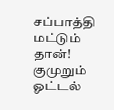சப்பாத்தி மட்டும் தான்! குமுறும் ஓட்டல்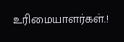உரிமையாளர்கள்.!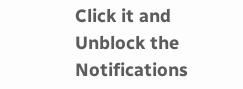Click it and Unblock the Notifications